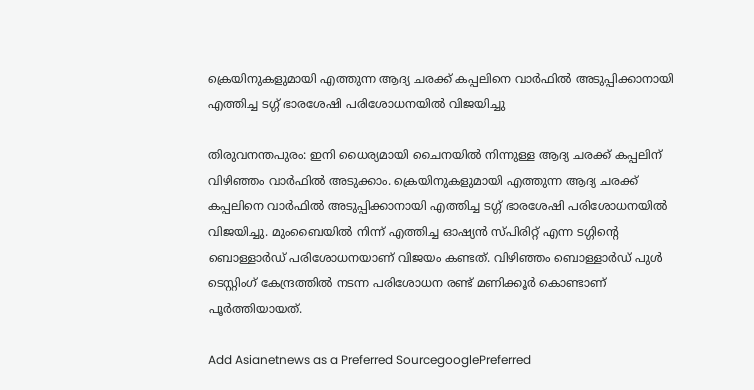ക്രെയിനുകളുമായി എത്തുന്ന ആദ്യ ചരക്ക് കപ്പലിനെ വാർഫിൽ അടുപ്പിക്കാനായി എത്തിച്ച ടഗ്ഗ് ഭാരശേഷി പരിശോധനയിൽ വിജയിച്ചു

തിരുവനന്തപുരം: ഇനി ധൈര്യമായി ചൈനയില്‍ നിന്നുള്ള ആദ്യ ചരക്ക് കപ്പലിന് വിഴിഞ്ഞം വാര്‍ഫില്‍ അടുക്കാം. ക്രെയിനുകളുമായി എത്തുന്ന ആദ്യ ചരക്ക് കപ്പലിനെ വാർഫിൽ അടുപ്പിക്കാനായി എത്തിച്ച ടഗ്ഗ് ഭാരശേഷി പരിശോധനയിൽ വിജയിച്ചു. മുംബൈയിൽ നിന്ന് എത്തിച്ച ഓഷ്യൻ സ്പിരിറ്റ് എന്ന ടഗ്ഗിന്റെ ബൊള്ളാർഡ് പരിശോധനയാണ് വിജയം കണ്ടത്. വിഴിഞ്ഞം ബൊള്ളാർഡ് പുൾ ടെസ്റ്റിംഗ് കേന്ദ്രത്തിൽ നടന്ന പരിശോധന രണ്ട് മണിക്കൂർ കൊണ്ടാണ് പൂർത്തിയായത്.

Add Asianetnews as a Preferred SourcegooglePreferred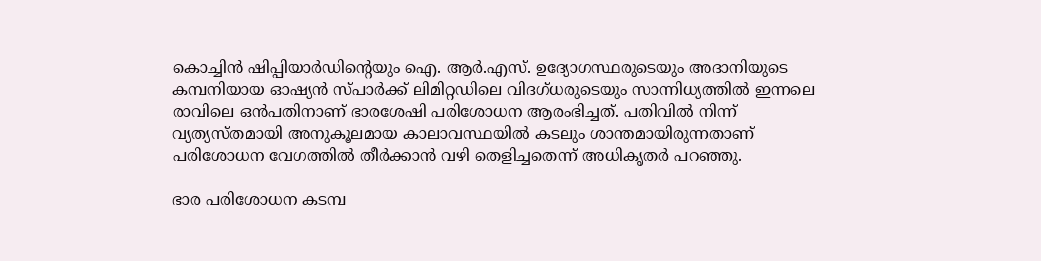കൊച്ചിൻ ഷിപ്പിയാർഡിന്റെയും ഐ. ആർ.എസ്. ഉദ്യോഗസ്ഥരുടെയും അദാനിയുടെ കമ്പനിയായ ഓഷ്യൻ സ്പാർക്ക് ലിമിറ്റഡിലെ വിദഗ്ധരുടെയും സാന്നിധ്യത്തിൽ ഇന്നലെ രാവിലെ ഒൻപതിനാണ് ഭാരശേഷി പരിശോധന ആരംഭിച്ചത്. പതിവിൽ നിന്ന് വ്യത്യസ്തമായി അനുകൂലമായ കാലാവസ്ഥയിൽ കടലും ശാന്തമായിരുന്നതാണ് പരിശോധന വേഗത്തിൽ തീർക്കാൻ വഴി തെളിച്ചതെന്ന് അധികൃതർ പറഞ്ഞു.

ഭാര പരിശോധന കടമ്പ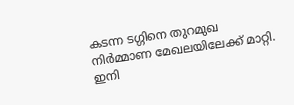കടന്ന ടഗ്ഗിനെ തുറമുഖ നിർമ്മാണ മേഖലയിലേക്ക് മാറ്റി. ഇനി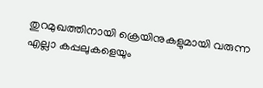തുറമുഖത്തിനായി ക്രെയിനുകളുമായി വരുന്ന എല്ലാ കപ്പലുകളെയും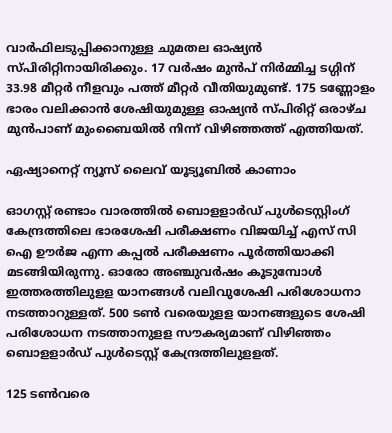വാർഫിലടുപ്പിക്കാനുള്ള ചുമതല ഓഷ്യൻ സ്പിരിറ്റിനായിരിക്കും. 17 വർഷം മുൻപ് നിർമ്മിച്ച ടഗ്ഗിന് 33.98 മീറ്റർ നീളവും പത്ത് മീറ്റർ വീതിയുമുണ്ട്. 175 ടണ്ണോളം ഭാരം വലിക്കാൻ ശേഷിയുമുള്ള ഓഷ്യൻ സ്പിരിറ്റ് ഒരാഴ്ച മുൻപാണ് മുംബൈയിൽ നിന്ന് വിഴിഞ്ഞത്ത് എത്തിയത്.

ഏഷ്യാനെറ്റ് ന്യൂസ് ലൈവ് യൂട്യൂബിൽ കാണാം

ഓഗസ്റ്റ് രണ്ടാം വാരത്തില്‍ ബൊളളാർഡ് പുൾടെസ്റ്റിംഗ് കേന്ദ്രത്തിലെ ഭാരശേഷി പരീക്ഷണം വിജയിച്ച് എസ് സി ഐ ഊർജ എന്ന കപ്പല്‍ പരീക്ഷണം പൂര്‍ത്തിയാക്കി മടങ്ങിയിരുന്നു. ഓരോ അഞ്ചുവർഷം കൂടുമ്പോൾ ഇത്തരത്തിലുളള യാനങ്ങൾ വലിവുശേഷി പരിശോധനാ നടത്താറുള്ളത്. 500 ടൺ വരെയുളള യാനങ്ങളുടെ ശേഷി പരിശോധന നടത്താനുളള സൗകര്യമാണ് വിഴിഞ്ഞം ബൊളളാർഡ് പുൾടെസ്റ്റ് കേന്ദ്രത്തിലുളളത്.

125 ടൺവരെ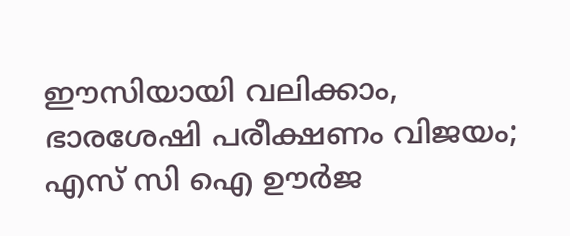ഈസിയായി വലിക്കാം, ഭാരശേഷി പരീക്ഷണം വിജയം; എസ് സി ഐ ഊർജ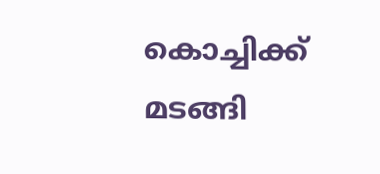കൊച്ചിക്ക് മടങ്ങി